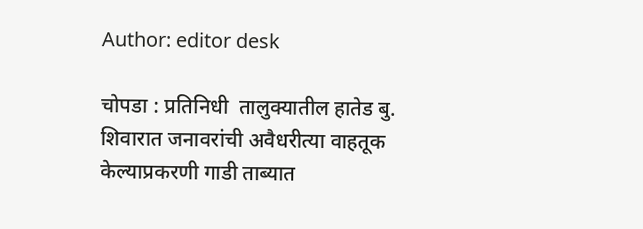Author: editor desk

चोपडा : प्रतिनिधी  तालुक्यातील हातेड बु. शिवारात जनावरांची अवैधरीत्या वाहतूक केल्याप्रकरणी गाडी ताब्यात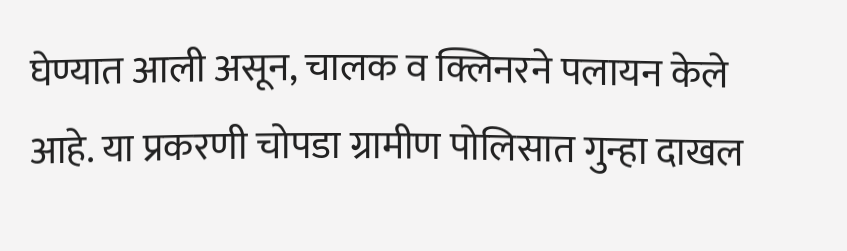घेण्यात आली असून, चालक व क्लिनरने पलायन केले आहे. या प्रकरणी चोपडा ग्रामीण पोलिसात गुन्हा दाखल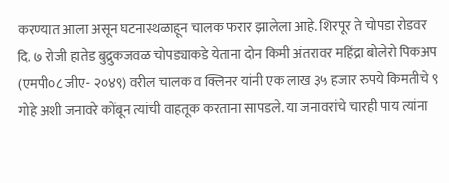करण्यात आला असून घटनास्थळाहून चालक फरार झालेला आहे. शिरपूर ते चोपडा रोडवर दि. ७ रोजी हातेड बुद्रुकजवळ चोपड्याकडे येताना दोन किमी अंतरावर महिंद्रा बोलेरो पिकअप (एमपी०८ जीए- २०४९) वरील चालक व क्लिनर यांनी एक लाख ३५ हजार रुपये किमतीचे ९ गोहे अशी जनावरे कोंबून त्यांची वाहतूक करताना सापडले. या जनावरांचे चारही पाय त्यांना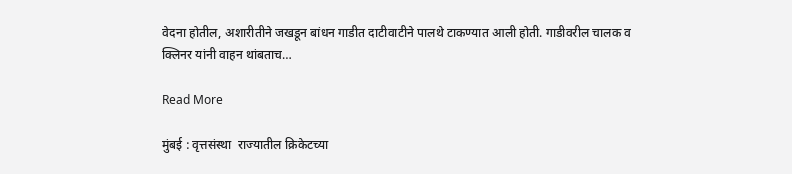वेदना होतील, अशारीतीने जखडून बांधन गाडीत दाटीवाटीने पालथे टाकण्यात आली होती. गाडीवरील चालक व क्लिनर यांनी वाहन थांबताच…

Read More

मुंबई : वृत्तसंस्था  राज्यातील क्रिकेटच्या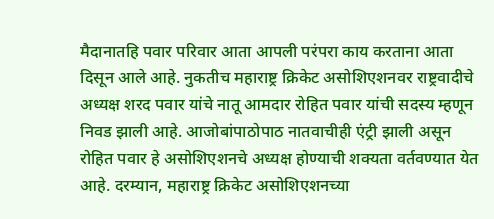मैदानातहि पवार परिवार आता आपली परंपरा काय करताना आता दिसून आले आहे. नुकतीच महाराष्ट्र क्रिकेट असोशिएशनवर राष्ट्रवादीचे अध्यक्ष शरद पवार यांचे नातू आमदार रोहित पवार यांची सदस्य म्हणून निवड झाली आहे. आजोबांपाठोपाठ नातवाचीही एंट्री झाली असून रोहित पवार हे असोशिएशनचे अध्यक्ष होण्याची शक्यता वर्तवण्यात येत आहे. दरम्यान, महाराष्ट्र क्रिकेट असोशिएशनच्या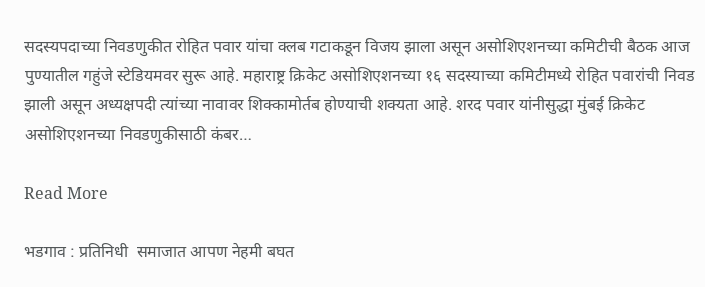सदस्यपदाच्या निवडणुकीत रोहित पवार यांचा क्लब गटाकडून विजय झाला असून असोशिएशनच्या कमिटीची बैठक आज पुण्यातील गहुंजे स्टेडियमवर सुरू आहे. महाराष्ट्र क्रिकेट असोशिएशनच्या १६ सदस्याच्या कमिटीमध्ये रोहित पवारांची निवड झाली असून अध्यक्षपदी त्यांच्या नावावर शिक्कामोर्तब होण्याची शक्यता आहे. शरद पवार यांनीसुद्धा मुंबई क्रिकेट असोशिएशनच्या निवडणुकीसाठी कंबर…

Read More

भडगाव : प्रतिनिधी  समाजात आपण नेहमी बघत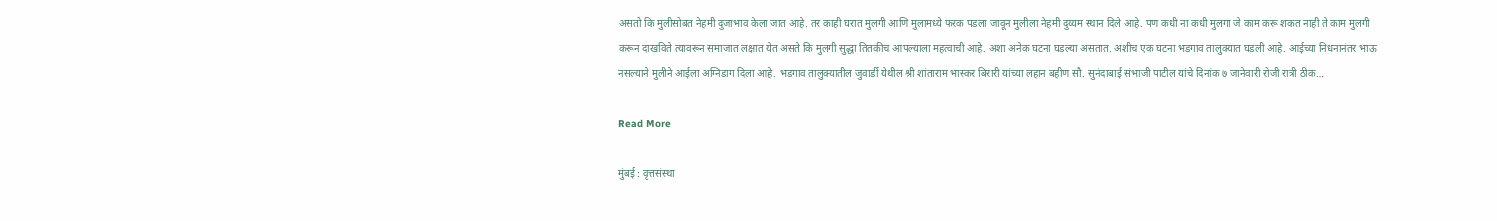असतो कि मुलीसोबत नेहमी दुजाभाव केला जात आहे. तर काही घरात मुलगी आणि मुलामध्ये फरक पडला जावून मुलीला नेहमी दुय्यम स्थान दिले आहे. पण कधी ना कधी मुलगा जे काम करू शकत नाही ते काम मुलगी करून दाखविते त्यावरून समाजात लक्षात येत असते कि मुलगी सुद्धा तितकीच आपल्याला महत्वाची आहे. अशा अनेक घटना घडल्या असतात. अशीच एक घटना भडगाव तालुक्यात घडली आहे. आईच्या निधनानंतर भाऊ नसल्याने मुलीने आईला अग्निडाग दिला आहे. भडगाव तालुक्यातील जुवार्डी येथील श्री शांताराम भास्कर बिरारी यांच्या लहान बहीण सौ. सुनंदाबाई संभाजी पाटील यांचे दिनांक ७ जानेवारी रोजी रात्री ठीक…

Read More

मुंबई : वृत्तसंस्था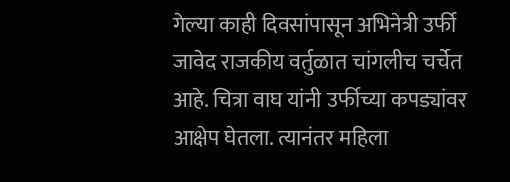गेल्या काही दिवसांपासून अभिनेत्री उर्फी जावेद राजकीय वर्तुळात चांगलीच चर्चेत आहे. चित्रा वाघ यांनी उर्फीच्या कपड्यांवर आक्षेप घेतला. त्यानंतर महिला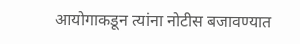आयोगाकडून त्यांना नोटीस बजावण्यात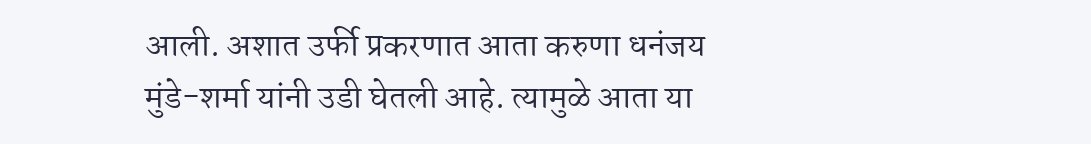आली. अशात उर्फी प्रकरणात आता करुणा धनंजय मुंडे-शर्मा यांनी उडी घेतली आहे. त्यामुळे आता या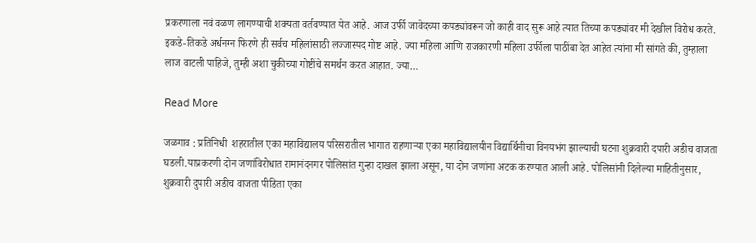प्रकरणाला नवं वळण लागण्याची शक्यता वर्तवण्यात येत आहे. आज उर्फी जावेदच्या कपड्यांवरून जो काही वाद सुरू आहे त्यात तिच्या कपड्यांवर मी देखील विरोध करते. इकडे-तिकडे अर्धनग्न फिरणे ही सर्वच महिलांसाठी लज्जास्पद गोष्ट आहे. ज्या महिला आणि राजकारणी महिला उर्फीला पाठींबा देत आहेत त्यांना मी सांगते की, तुम्हाला लाज वाटली पाहिजे, तुम्ही अशा चुकीच्या गोष्टींचे समर्थन करत आहात. ज्या…

Read More

जळगाव : प्रतिनिधी  शहरातील एका महाविद्यालय परिसरातील भागात राहणाऱ्या एका महाविद्यालयीन विद्यार्थिनीचा विनयभंग झाल्याची घटना शुक्रवारी दपारी अडीच वाजता घडली.याप्रकरणी दोन जणांविरोधात रामानंदनगर पोलिसांत गुन्हा दाखल झाला असून, या दोन जणांना अटक करण्यात आली आहे. पोलिसांनी दिलेल्या माहितीनुसार, शुक्रवारी दुपारी अडीच वाजता पीडिता एका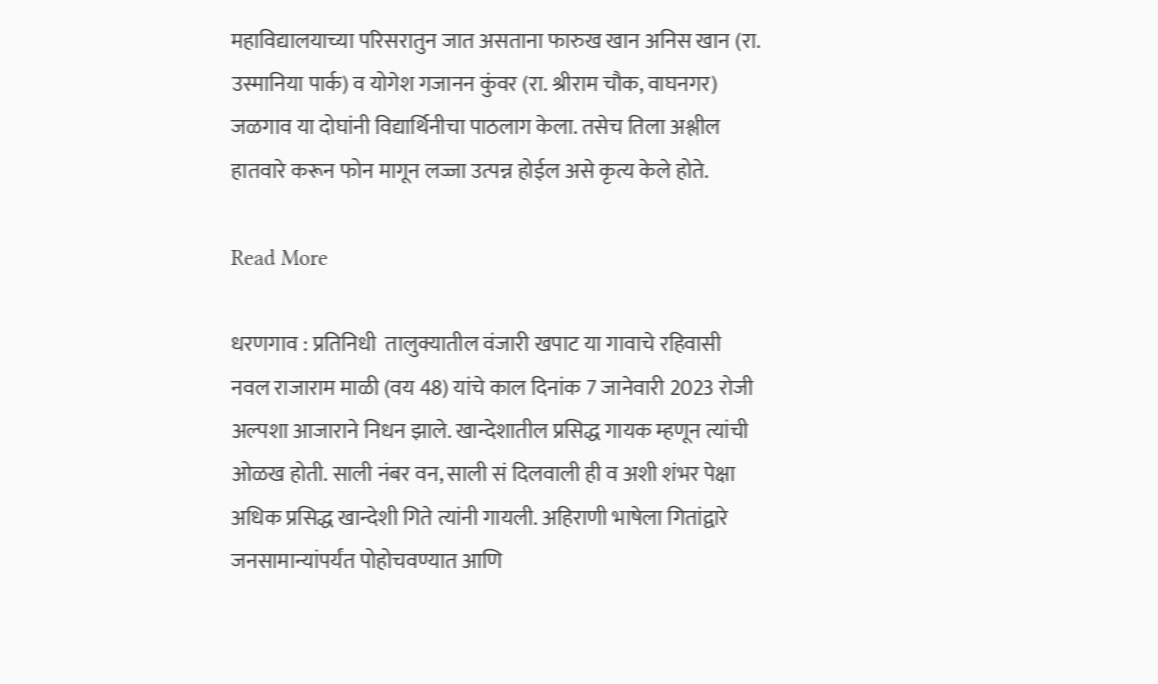महाविद्यालयाच्या परिसरातुन जात असताना फारुख खान अनिस खान (रा. उस्मानिया पार्क) व योगेश गजानन कुंवर (रा. श्रीराम चौक, वाघनगर) जळगाव या दोघांनी विद्यार्थिनीचा पाठलाग केला. तसेच तिला अश्लील हातवारे करून फोन मागून लज्जा उत्पन्न होईल असे कृत्य केले होते.

Read More

धरणगाव : प्रतिनिधी  तालुक्यातील वंजारी खपाट या गावाचे रहिवासी नवल राजाराम माळी (वय 48) यांचे काल दिनांक 7 जानेवारी 2023 रोजी अल्पशा आजाराने निधन झाले. खान्देशातील प्रसिद्ध गायक म्हणून त्यांची ओळख होती. साली नंबर वन, साली सं दिलवाली ही व अशी शंभर पेक्षा अधिक प्रसिद्ध खान्देशी गिते त्यांनी गायली. अहिराणी भाषेला गितांद्वारे जनसामान्यांपर्यंत पोहोचवण्यात आणि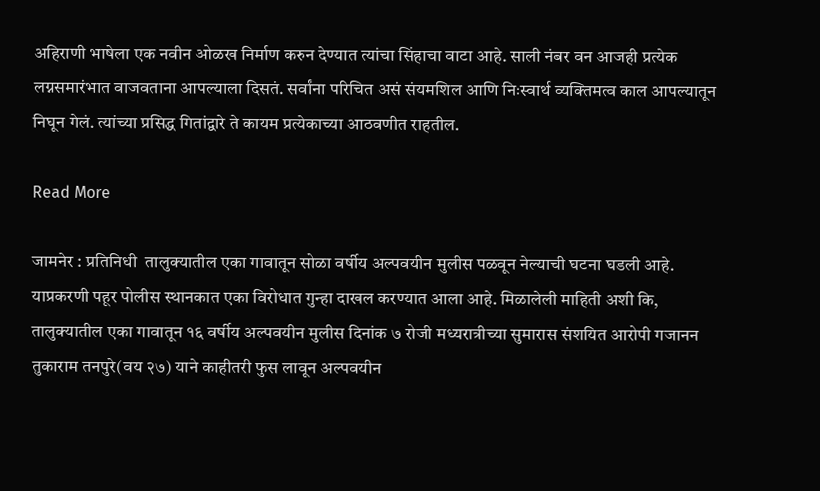अहिराणी भाषेला एक नवीन ओळख निर्माण करुन देण्यात त्यांचा सिंहाचा वाटा आहे. साली नंबर वन आजही प्रत्येक लग्नसमारंभात वाजवताना आपल्याला दिसतं. सर्वांना परिचित असं संयमशिल आणि निःस्वार्थ व्यक्तिमत्व काल आपल्यातून निघून गेलं. त्यांच्या प्रसिद्ध गितांद्वारे ते कायम प्रत्येकाच्या आठवणीत राहतील.

Read More

जामनेर : प्रतिनिधी  तालुक्यातील एका गावातून सोळा वर्षीय अल्पवयीन मुलीस पळवून नेल्याची घटना घडली आहे. याप्रकरणी पहूर पोलीस स्थानकात एका विरोधात गुन्हा दाखल करण्यात आला आहे. मिळालेली माहिती अशी कि, तालुक्यातील एका गावातून १६ वर्षीय अल्पवयीन मुलीस दिनांक ७ रोजी मध्यरात्रीच्या सुमारास संशयित आरोपी गजानन तुकाराम तनपुरे(वय २७) याने काहीतरी फुस लावून अल्पवयीन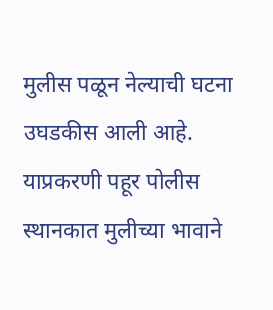मुलीस पळून नेल्याची घटना उघडकीस आली आहे. याप्रकरणी पहूर पोलीस स्थानकात मुलीच्या भावाने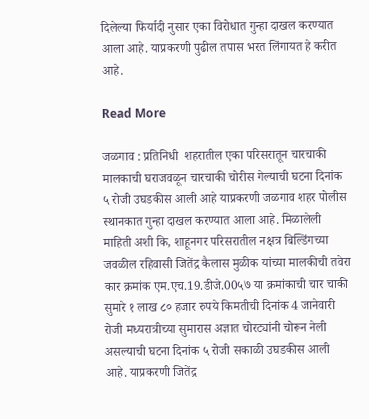दिलेल्या फिर्यादी नुसार एका विरोधात गुन्हा दाखल करण्यात आला आहे. याप्रकरणी पुढील तपास भरत लिंगायत हे करीत आहे.

Read More

जळगाव : प्रतिनिधी  शहरातील एका परिसरातून चारचाकी मालकाची घराजवळून चारचाकी चोरीस गेल्याची घटना दिनांक ५ रोजी उघडकीस आली आहे याप्रकरणी जळगाव शहर पोलीस स्थानकात गुन्हा दाखल करण्यात आला आहे. मिळालेली माहिती अशी कि, शाहूनगर परिसरातील नक्षत्र बिल्डिंगच्या जवळील रहिवासी जितेंद्र कैलास मुळीक यांच्या मालकीची तवेरा कार क्रमांक एम.एच.19.डीजे.00५७ या क्रमांकाची चार चाकी सुमारे १ लाख ८० हजार रुपये किमतीची दिनांक 4 जानेवारी रोजी मध्यरात्रीच्या सुमारास अज्ञात चोरट्यांनी चोरून नेली असल्याची घटना दिनांक ५ रोजी सकाळी उघडकीस आली आहे. याप्रकरणी जितेंद्र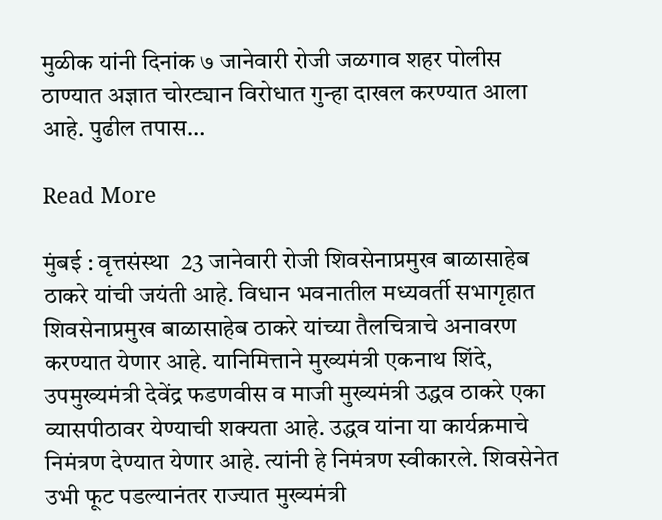मुळीक यांनी दिनांक ७ जानेवारी रोजी जळगाव शहर पोलीस ठाण्यात अज्ञात चोरट्यान विरोधात गुन्हा दाखल करण्यात आला आहे. पुढील तपास…

Read More

मुंबई : वृत्तसंस्था  23 जानेवारी रोजी शिवसेनाप्रमुख बाळासाहेब ठाकरे यांची जयंती आहे. विधान भवनातील मध्यवर्ती सभागृहात शिवसेनाप्रमुख बाळासाहेब ठाकरे यांच्या तैलचित्राचे अनावरण करण्यात येणार आहे. यानिमित्ताने मुख्यमंत्री एकनाथ शिंदे, उपमुख्यमंत्री देवेंद्र फडणवीस व माजी मुख्यमंत्री उद्धव ठाकरे एका व्यासपीठावर येण्याची शक्यता आहे. उद्धव यांना या कार्यक्रमाचे निमंत्रण देण्यात येणार आहे. त्यांनी हे निमंत्रण स्वीकारले. शिवसेनेत उभी फूट पडल्यानंतर राज्यात मुख्यमंत्री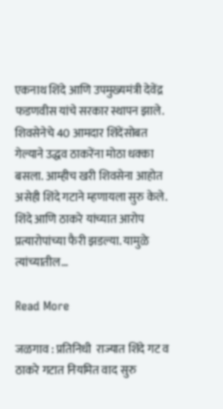एकनाथ शिंदे आणि उपमुख्यमंत्री देवेंद्र फडणवीस यांचे सरकार स्थापन झाले. शिवसेनेचे 40 आमदार शिंदेंसोबत गेल्याने उद्धव ठाकरेंना मोठा धक्का बसला. आम्हीच खरी शिवसेना आहोत असेही शिंदे गटाने म्हणायला सुरु केले. शिंदे आणि ठाकरे यांच्यात आरोप प्रत्यारोपांच्या फैरी झडल्या. यामुळे त्यांच्यातील…

Read More

जळगाव : प्रतिनिधी  राज्यात शिंदे गट व ठाकरे गटात नियमित वाद सुरु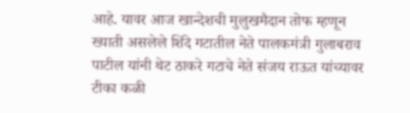आहे. यावर आज खान्देशची मुलुखमैदान तोफ म्हणून ख्याती असलेले शिंदे गटातील नेते पालकमंत्री गुलाबराव पाटील यांनी थेट ठाकरे गटाचे नेते संजय राऊत यांच्यावर टीका कळी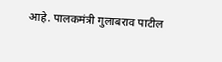आहे. पालकमंत्री गुलाबराव पाटील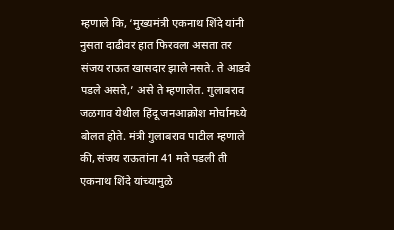म्हणाले कि, ‘मुख्यमंत्री एकनाथ शिंदे यांनी नुसता दाढीवर हात फिरवला असता तर संजय राऊत खासदार झाले नसते. ते आडवे पडले असते,’ असे ते म्हणालेत. गुलाबराव जळगाव येथील हिंदू जनआक्रोश मोर्चामध्ये बोलत होते. मंत्री गुलाबराव पाटील म्हणाले की, संजय राऊतांना 41 मते पडली ती एकनाथ शिंदे यांच्यामुळे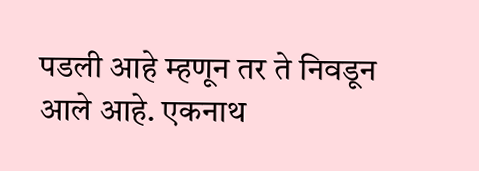पडली आहे म्हणून तर ते निवडून आले आहे. एकनाथ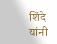शिंदे यांनी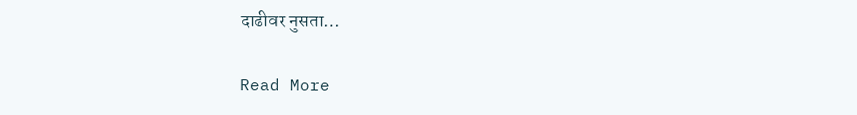दाढीवर नुसता…

Read More